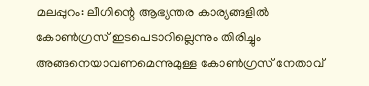മലപ്പുറം: ലീഗിന്റെ ആഭ്യന്തര കാര്യങ്ങളിൽ കോൺഗ്രസ് ഇടപെടാറില്ലെന്നും തിരിച്ചും അങ്ങനെയാവണമെന്നുമുള്ള കോൺഗ്രസ് നേതാവ്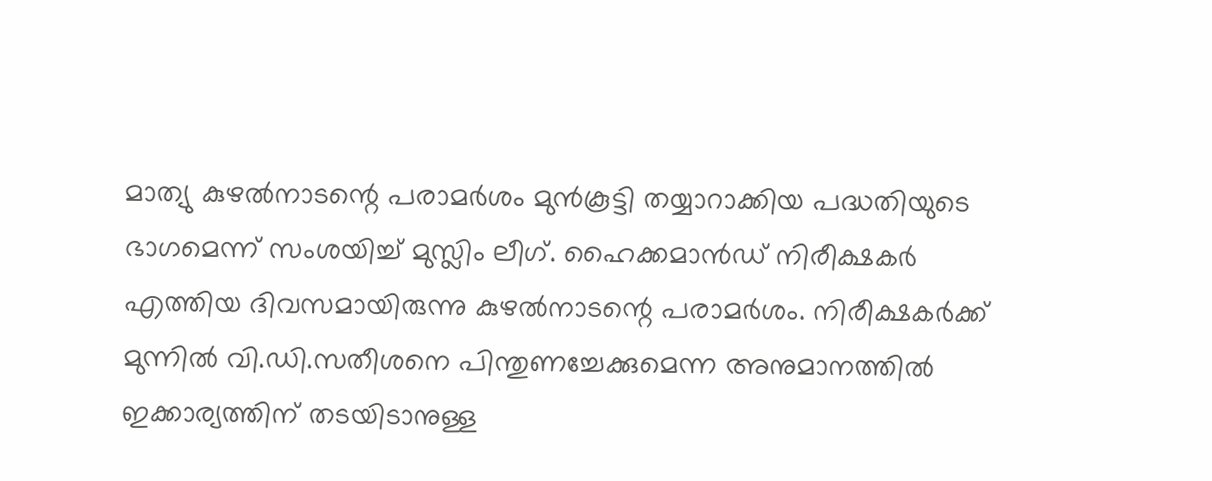മാത്യു കുഴൽനാടന്റെ പരാമർശം മുൻകൂട്ടി തയ്യാറാക്കിയ പദ്ധതിയുടെ ഭാഗമെന്ന് സംശയിച്ച് മുസ്ലിം ലീഗ്. ഹൈക്കമാൻഡ് നിരീക്ഷകർ എത്തിയ ദിവസമായിരുന്നു കുഴൽനാടന്റെ പരാമർശം. നിരീക്ഷകർക്ക് മുന്നിൽ വി.ഡി.സതീശനെ പിന്തുണച്ചേക്കുമെന്ന അനുമാനത്തിൽ ഇക്കാര്യത്തിന് തടയിടാനുള്ള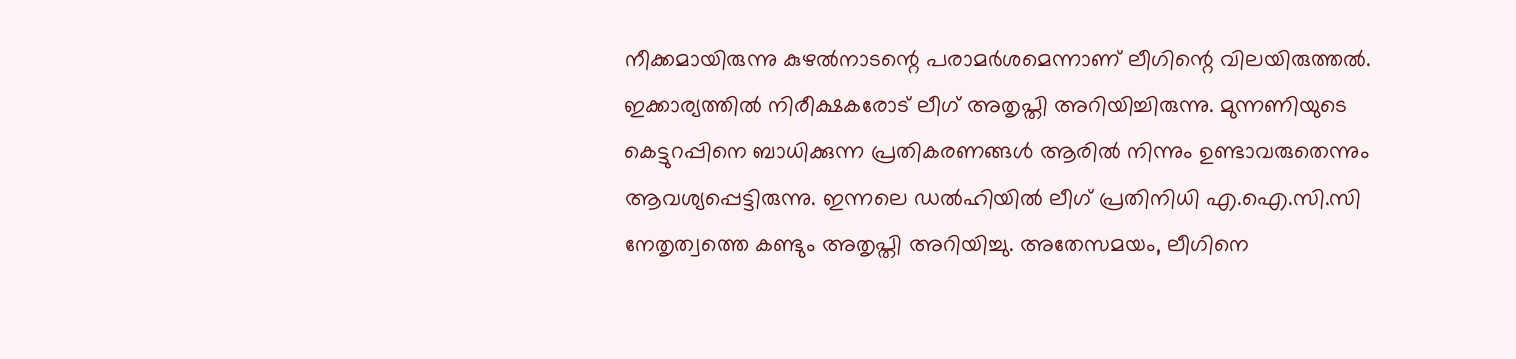നീക്കമായിരുന്നു കുഴൽനാടന്റെ പരാമർശമെന്നാണ് ലീഗിന്റെ വിലയിരുത്തൽ.
ഇക്കാര്യത്തിൽ നിരീക്ഷകരോട് ലീഗ് അതൃപ്തി അറിയിച്ചിരുന്നു. മുന്നണിയുടെ കെട്ടുറപ്പിനെ ബാധിക്കുന്ന പ്രതികരണങ്ങൾ ആരിൽ നിന്നും ഉണ്ടാവരുതെന്നും ആവശ്യപ്പെട്ടിരുന്നു. ഇന്നലെ ഡൽഹിയിൽ ലീഗ് പ്രതിനിധി എ.ഐ.സി.സി നേതൃത്വത്തെ കണ്ടും അതൃപ്തി അറിയിച്ചു. അതേസമയം, ലീഗിനെ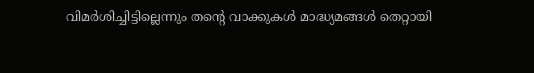വിമർശിച്ചിട്ടില്ലെന്നും തന്റെ വാക്കുകൾ മാദ്ധ്യമങ്ങൾ തെറ്റായി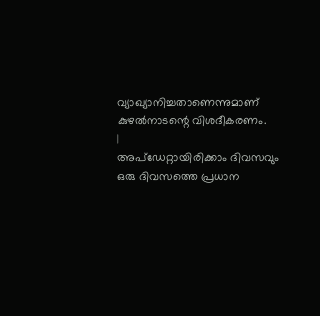വ്യാഖ്യാനിച്ചതാണെന്നുമാണ് കുഴൽനാടന്റെ വിശദീകരണം.
|
അപ്ഡേറ്റായിരിക്കാം ദിവസവും
ഒരു ദിവസത്തെ പ്രധാന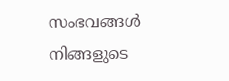സംഭവങ്ങൾ നിങ്ങളുടെ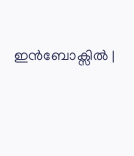ഇൻബോക്സിൽ |